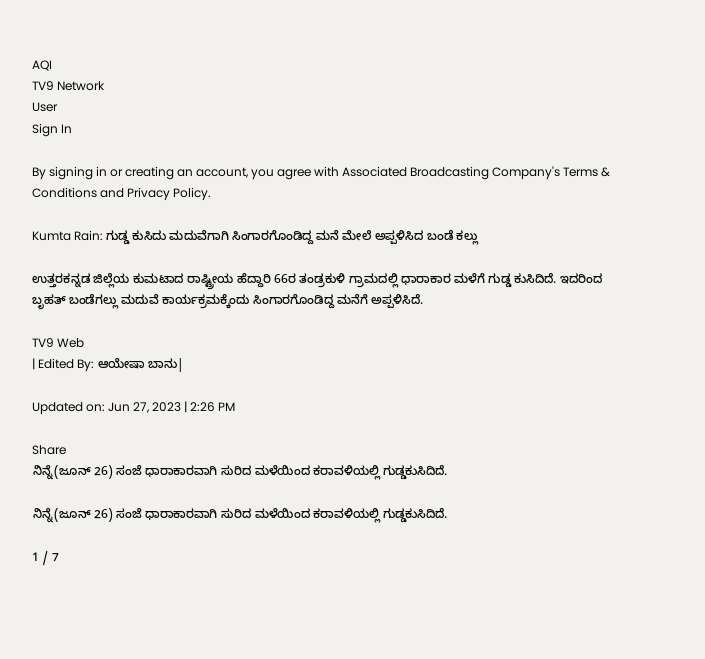AQI
TV9 Network
User
Sign In

By signing in or creating an account, you agree with Associated Broadcasting Company's Terms & Conditions and Privacy Policy.

Kumta Rain: ಗುಡ್ಡ ಕುಸಿದು ಮದುವೆಗಾಗಿ ಸಿಂಗಾರಗೊಂಡಿದ್ದ ಮನೆ ಮೇಲೆ ಅಪ್ಪಳಿಸಿದ ಬಂಡೆ ಕಲ್ಲು

ಉತ್ತರಕನ್ನಡ ಜಿಲ್ಲೆಯ ಕುಮಟಾದ ರಾಷ್ಟ್ರೀಯ ಹೆದ್ದಾರಿ 66ರ ತಂಡ್ರಕುಳಿ ಗ್ರಾಮದಲ್ಲಿ ಧಾರಾಕಾರ ಮಳೆಗೆ ಗುಡ್ಡ ಕುಸಿದಿದೆ. ಇದರಿಂದ ಬೃಹತ್ ಬಂಡೆಗಲ್ಲು ಮದುವೆ ಕಾರ್ಯಕ್ರಮಕ್ಕೆಂದು ಸಿಂಗಾರಗೊಂಡಿದ್ದ ಮನೆಗೆ ಅಪ್ಪಳಿಸಿದೆ.

TV9 Web
| Edited By: ಆಯೇಷಾ ಬಾನು|

Updated on: Jun 27, 2023 | 2:26 PM

Share
ನಿನ್ನೆ(ಜೂನ್ 26) ಸಂಜೆ ಧಾರಾಕಾರವಾಗಿ ಸುರಿದ ಮಳೆಯಿಂದ ಕರಾವಳಿಯಲ್ಲಿ ಗುಡ್ಡಕುಸಿದಿದೆ.

ನಿನ್ನೆ(ಜೂನ್ 26) ಸಂಜೆ ಧಾರಾಕಾರವಾಗಿ ಸುರಿದ ಮಳೆಯಿಂದ ಕರಾವಳಿಯಲ್ಲಿ ಗುಡ್ಡಕುಸಿದಿದೆ.

1 / 7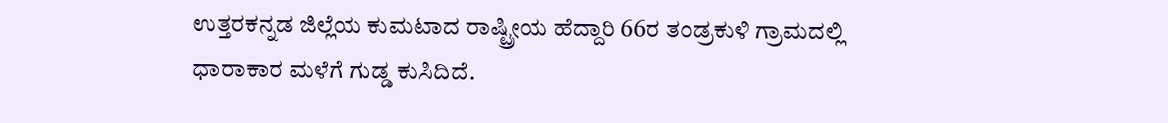ಉತ್ತರಕನ್ನಡ ಜಿಲ್ಲೆಯ ಕುಮಟಾದ ರಾಷ್ಟ್ರೀಯ ಹೆದ್ದಾರಿ 66ರ ತಂಡ್ರಕುಳಿ ಗ್ರಾಮದಲ್ಲಿ ಧಾರಾಕಾರ ಮಳೆಗೆ ಗುಡ್ಡ ಕುಸಿದಿದೆ.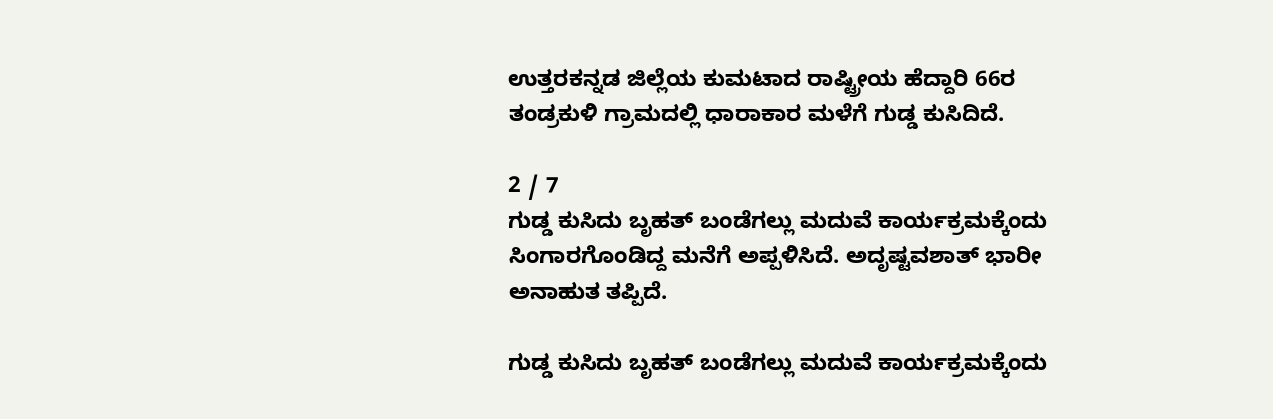ಉತ್ತರಕನ್ನಡ ಜಿಲ್ಲೆಯ ಕುಮಟಾದ ರಾಷ್ಟ್ರೀಯ ಹೆದ್ದಾರಿ 66ರ ತಂಡ್ರಕುಳಿ ಗ್ರಾಮದಲ್ಲಿ ಧಾರಾಕಾರ ಮಳೆಗೆ ಗುಡ್ಡ ಕುಸಿದಿದೆ.

2 / 7
ಗುಡ್ಡ ಕುಸಿದು ಬೃಹತ್ ಬಂಡೆಗಲ್ಲು ಮದುವೆ ಕಾರ್ಯಕ್ರಮಕ್ಕೆಂದು ಸಿಂಗಾರಗೊಂಡಿದ್ದ ಮನೆಗೆ ಅಪ್ಪಳಿಸಿದೆ. ಅದೃಷ್ಟವಶಾತ್ ಭಾರೀ ಅನಾಹುತ ತಪ್ಪಿದೆ.

ಗುಡ್ಡ ಕುಸಿದು ಬೃಹತ್ ಬಂಡೆಗಲ್ಲು ಮದುವೆ ಕಾರ್ಯಕ್ರಮಕ್ಕೆಂದು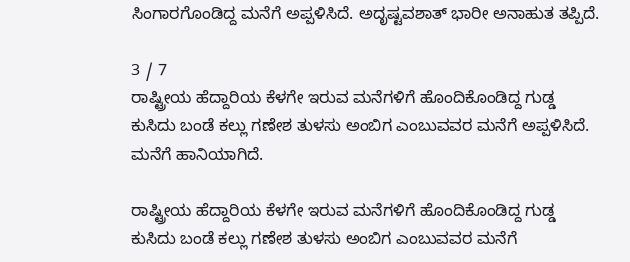ಸಿಂಗಾರಗೊಂಡಿದ್ದ ಮನೆಗೆ ಅಪ್ಪಳಿಸಿದೆ. ಅದೃಷ್ಟವಶಾತ್ ಭಾರೀ ಅನಾಹುತ ತಪ್ಪಿದೆ.

3 / 7
ರಾಷ್ಟ್ರೀಯ ಹೆದ್ದಾರಿಯ ಕೆಳಗೇ ಇರುವ ಮನೆಗಳಿಗೆ ಹೊಂದಿಕೊಂಡಿದ್ದ ಗುಡ್ಡ ಕುಸಿದು ಬಂಡೆ ಕಲ್ಲು ಗಣೇಶ ತುಳಸು ಅಂಬಿಗ ಎಂಬುವವರ ಮನೆಗೆ ಅಪ್ಪಳಿಸಿದೆ. ಮನೆಗೆ ಹಾನಿಯಾಗಿದೆ.

ರಾಷ್ಟ್ರೀಯ ಹೆದ್ದಾರಿಯ ಕೆಳಗೇ ಇರುವ ಮನೆಗಳಿಗೆ ಹೊಂದಿಕೊಂಡಿದ್ದ ಗುಡ್ಡ ಕುಸಿದು ಬಂಡೆ ಕಲ್ಲು ಗಣೇಶ ತುಳಸು ಅಂಬಿಗ ಎಂಬುವವರ ಮನೆಗೆ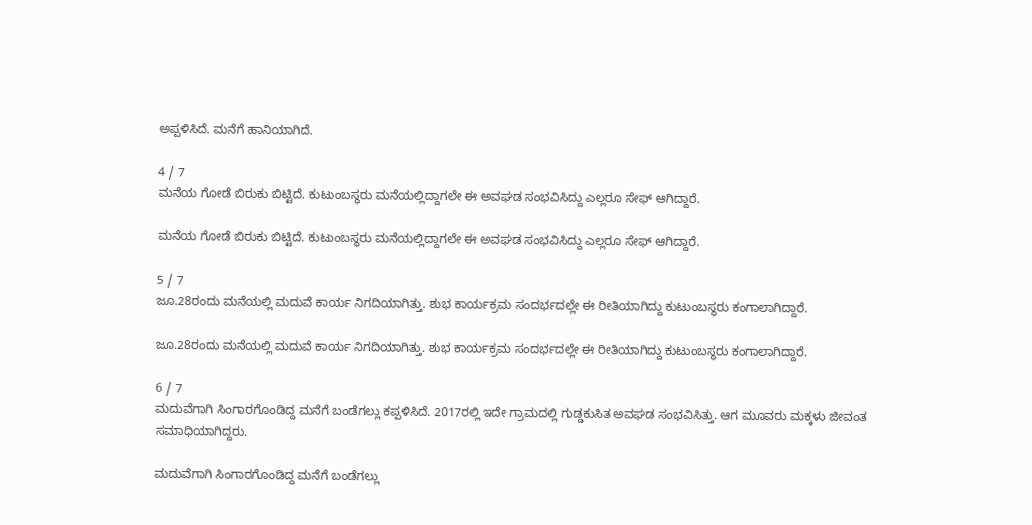ಅಪ್ಪಳಿಸಿದೆ. ಮನೆಗೆ ಹಾನಿಯಾಗಿದೆ.

4 / 7
ಮನೆಯ ಗೋಡೆ ಬಿರುಕು ಬಿಟ್ಟಿದೆ. ಕುಟುಂಬಸ್ಥರು ಮನೆಯಲ್ಲಿದ್ದಾಗಲೇ ಈ ಅವಘಡ ಸಂಭವಿಸಿದ್ದು ಎಲ್ಲರೂ ಸೇಫ್ ಆಗಿದ್ದಾರೆ.

ಮನೆಯ ಗೋಡೆ ಬಿರುಕು ಬಿಟ್ಟಿದೆ. ಕುಟುಂಬಸ್ಥರು ಮನೆಯಲ್ಲಿದ್ದಾಗಲೇ ಈ ಅವಘಡ ಸಂಭವಿಸಿದ್ದು ಎಲ್ಲರೂ ಸೇಫ್ ಆಗಿದ್ದಾರೆ.

5 / 7
ಜೂ.28ರಂದು ಮನೆಯಲ್ಲಿ ಮದುವೆ ಕಾರ್ಯ ನಿಗದಿಯಾಗಿತ್ತು. ಶುಭ ಕಾರ್ಯಕ್ರಮ ಸಂದರ್ಭದಲ್ಲೇ ಈ ರೀತಿಯಾಗಿದ್ದು ಕುಟುಂಬಸ್ಥರು ಕಂಗಾಲಾಗಿದ್ದಾರೆ.

ಜೂ.28ರಂದು ಮನೆಯಲ್ಲಿ ಮದುವೆ ಕಾರ್ಯ ನಿಗದಿಯಾಗಿತ್ತು. ಶುಭ ಕಾರ್ಯಕ್ರಮ ಸಂದರ್ಭದಲ್ಲೇ ಈ ರೀತಿಯಾಗಿದ್ದು ಕುಟುಂಬಸ್ಥರು ಕಂಗಾಲಾಗಿದ್ದಾರೆ.

6 / 7
ಮದುವೆಗಾಗಿ ಸಿಂಗಾರಗೊಂಡಿದ್ದ ಮನೆಗೆ ಬಂಡೆಗಲ್ಲು ಕಪ್ಪಳಿಸಿದೆ. 2017ರಲ್ಲಿ ಇದೇ ಗ್ರಾಮದಲ್ಲಿ ಗುಡ್ಡಕುಸಿತ ಅವಘಡ ಸಂಭವಿಸಿತ್ತು. ಆಗ ಮೂವರು ಮಕ್ಕಳು ಜೀವಂತ ಸಮಾಧಿಯಾಗಿದ್ದರು.

ಮದುವೆಗಾಗಿ ಸಿಂಗಾರಗೊಂಡಿದ್ದ ಮನೆಗೆ ಬಂಡೆಗಲ್ಲು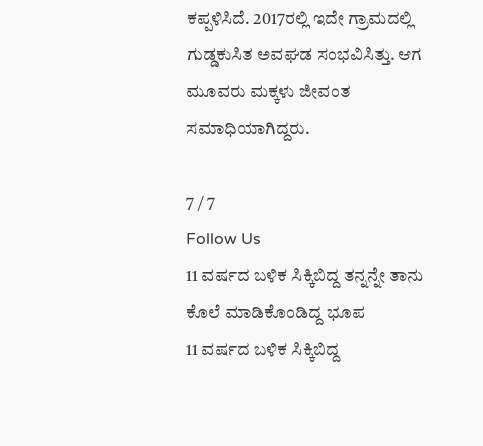ಕಪ್ಪಳಿಸಿದೆ. 2017ರಲ್ಲಿ ಇದೇ ಗ್ರಾಮದಲ್ಲಿ ಗುಡ್ಡಕುಸಿತ ಅವಘಡ ಸಂಭವಿಸಿತ್ತು. ಆಗ ಮೂವರು ಮಕ್ಕಳು ಜೀವಂತ ಸಮಾಧಿಯಾಗಿದ್ದರು.

7 / 7
Follow Us
11 ವರ್ಷದ ಬಳಿಕ ಸಿಕ್ಕಿಬಿದ್ದ ತನ್ನನ್ನೇ ತಾನು ಕೊಲೆ ಮಾಡಿಕೊಂಡಿದ್ದ ಭೂಪ
11 ವರ್ಷದ ಬಳಿಕ ಸಿಕ್ಕಿಬಿದ್ದ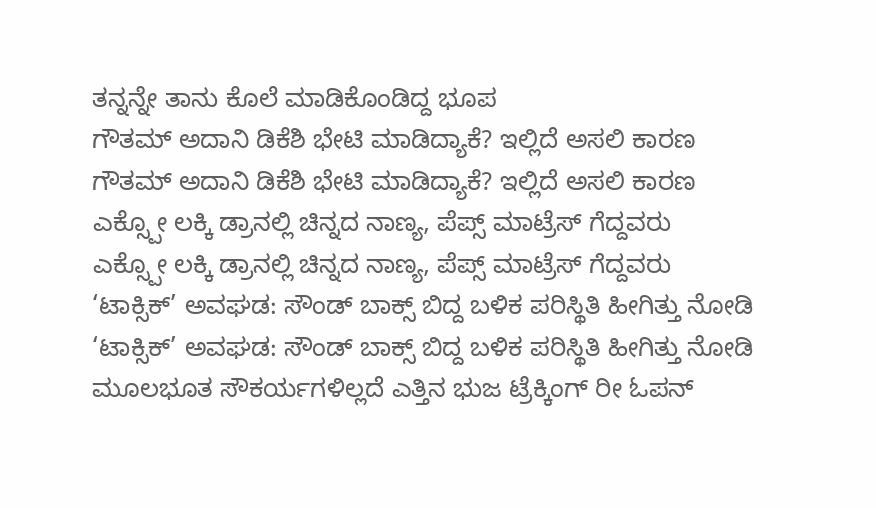ತನ್ನನ್ನೇ ತಾನು ಕೊಲೆ ಮಾಡಿಕೊಂಡಿದ್ದ ಭೂಪ
ಗೌತಮ್ ಅದಾನಿ ಡಿಕೆಶಿ ಭೇಟಿ ಮಾಡಿದ್ಯಾಕೆ? ಇಲ್ಲಿದೆ ಅಸಲಿ ಕಾರಣ
ಗೌತಮ್ ಅದಾನಿ ಡಿಕೆಶಿ ಭೇಟಿ ಮಾಡಿದ್ಯಾಕೆ? ಇಲ್ಲಿದೆ ಅಸಲಿ ಕಾರಣ
ಎಕ್ಸ್ಪೋ ಲಕ್ಕಿ ಡ್ರಾನಲ್ಲಿ ಚಿನ್ನದ ನಾಣ್ಯ, ಪೆಪ್ಸ್ ಮಾಟ್ರೆಸ್ ಗೆದ್ದವರು
ಎಕ್ಸ್ಪೋ ಲಕ್ಕಿ ಡ್ರಾನಲ್ಲಿ ಚಿನ್ನದ ನಾಣ್ಯ, ಪೆಪ್ಸ್ ಮಾಟ್ರೆಸ್ ಗೆದ್ದವರು
‘ಟಾಕ್ಸಿಕ್’ ಅವಘಡ: ಸೌಂಡ್ ಬಾಕ್ಸ್ ಬಿದ್ದ ಬಳಿಕ ಪರಿಸ್ಥಿತಿ ಹೀಗಿತ್ತು ನೋಡಿ
‘ಟಾಕ್ಸಿಕ್’ ಅವಘಡ: ಸೌಂಡ್ ಬಾಕ್ಸ್ ಬಿದ್ದ ಬಳಿಕ ಪರಿಸ್ಥಿತಿ ಹೀಗಿತ್ತು ನೋಡಿ
ಮೂಲಭೂತ ಸೌಕರ್ಯಗಳಿಲ್ಲದೆ ಎತ್ತಿನ ಭುಜ ಟ್ರೆಕ್ಕಿಂಗ್ ರೀ ಓಪನ್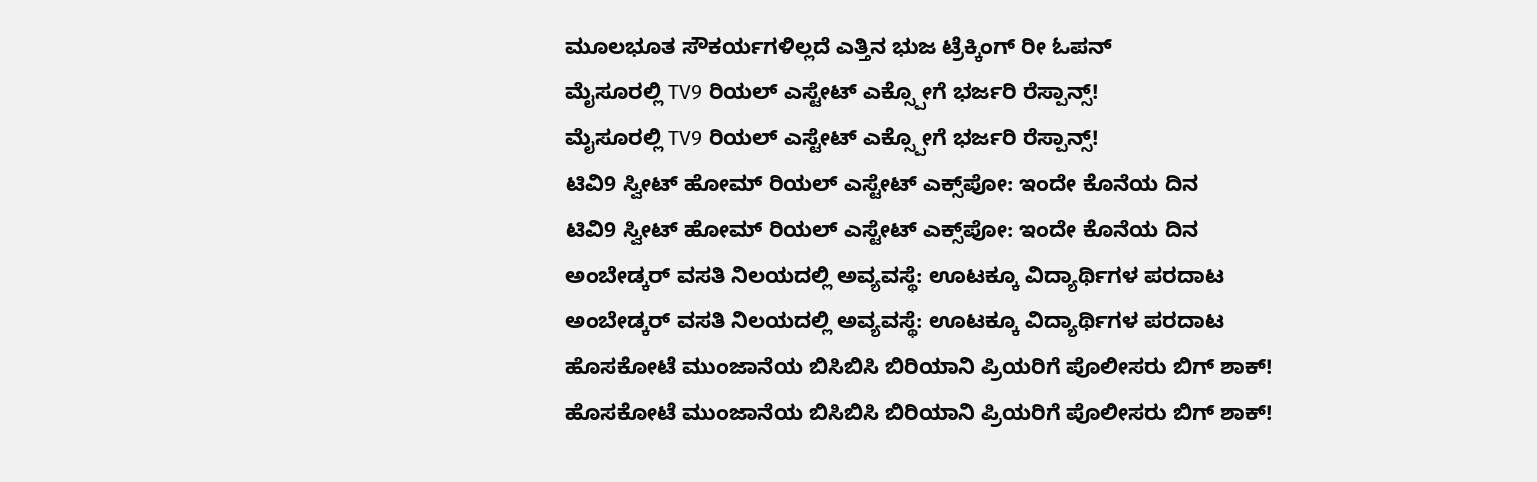ಮೂಲಭೂತ ಸೌಕರ್ಯಗಳಿಲ್ಲದೆ ಎತ್ತಿನ ಭುಜ ಟ್ರೆಕ್ಕಿಂಗ್ ರೀ ಓಪನ್
ಮೈಸೂರಲ್ಲಿ TV9 ರಿಯಲ್ ಎಸ್ಟೇಟ್ ಎಕ್ಸ್ಪೋಗೆ ಭರ್ಜರಿ ರೆಸ್ಪಾನ್ಸ್!
ಮೈಸೂರಲ್ಲಿ TV9 ರಿಯಲ್ ಎಸ್ಟೇಟ್ ಎಕ್ಸ್ಪೋಗೆ ಭರ್ಜರಿ ರೆಸ್ಪಾನ್ಸ್!
ಟಿವಿ9 ಸ್ವೀಟ್ ಹೋಮ್ ರಿಯಲ್ ಎಸ್ಟೇಟ್ ಎಕ್ಸ್‌ಪೋ: ಇಂದೇ ಕೊನೆಯ ದಿನ
ಟಿವಿ9 ಸ್ವೀಟ್ ಹೋಮ್ ರಿಯಲ್ ಎಸ್ಟೇಟ್ ಎಕ್ಸ್‌ಪೋ: ಇಂದೇ ಕೊನೆಯ ದಿನ
ಅಂಬೇಡ್ಕರ್ ವಸತಿ ನಿಲಯದಲ್ಲಿ ಅವ್ಯವಸ್ಥೆ: ಊಟಕ್ಕೂ ವಿದ್ಯಾರ್ಥಿಗಳ ಪರದಾಟ
ಅಂಬೇಡ್ಕರ್ ವಸತಿ ನಿಲಯದಲ್ಲಿ ಅವ್ಯವಸ್ಥೆ: ಊಟಕ್ಕೂ ವಿದ್ಯಾರ್ಥಿಗಳ ಪರದಾಟ
ಹೊಸಕೋಟೆ ಮುಂಜಾನೆಯ ಬಿಸಿಬಿಸಿ ಬಿರಿಯಾನಿ ಪ್ರಿಯರಿಗೆ ಪೊಲೀಸರು ಬಿಗ್ ಶಾಕ್!
ಹೊಸಕೋಟೆ ಮುಂಜಾನೆಯ ಬಿಸಿಬಿಸಿ ಬಿರಿಯಾನಿ ಪ್ರಿಯರಿಗೆ ಪೊಲೀಸರು ಬಿಗ್ ಶಾಕ್!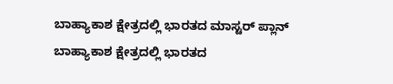ಬಾಹ್ಯಾಕಾಶ ಕ್ಷೇತ್ರದಲ್ಲಿ ಭಾರತದ ಮಾಸ್ಟರ್ ಪ್ಲಾನ್
ಬಾಹ್ಯಾಕಾಶ ಕ್ಷೇತ್ರದಲ್ಲಿ ಭಾರತದ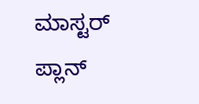ಮಾಸ್ಟರ್ ಪ್ಲಾನ್